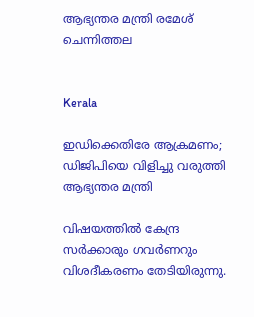ആഭ്യന്തര മന്ത്രി രമേശ് ചെന്നിത്തല


Kerala

ഇഡിക്കെതിരേ ആക്രമണം; ഡിജിപിയെ വിളിച്ചു വരുത്തി ആഭ്യന്തര മന്ത്രി

വിഷയത്തിൽ കേന്ദ്ര സർക്കാരും ഗവർണറും വിശദീകരണം തേടിയിരുന്നു.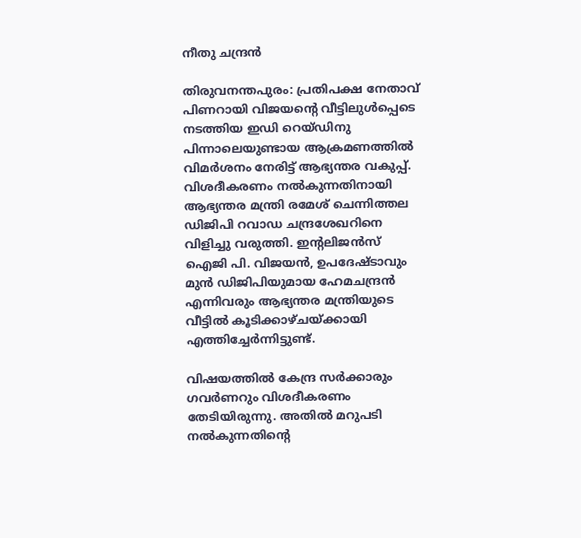നീതു ചന്ദ്രൻ

തിരുവനന്തപുരം: പ്രതിപക്ഷ നേതാവ് പിണറായി വിജയന്‍റെ വീട്ടിലുൾപ്പെടെ നടത്തിയ ഇഡി റെയ്ഡിനു പിന്നാലെയുണ്ടായ ആക്രമണത്തിൽ വിമർശനം നേരിട്ട് ആഭ്യന്തര വകുപ്പ്. വിശദീകരണം നൽകുന്നതിനായി ആഭ്യന്തര മന്ത്രി രമേശ് ചെന്നിത്തല ഡിജിപി റവാഡ ചന്ദ്രശേഖറിനെ വിളിച്ചു വരുത്തി. ഇന്‍റലിജൻസ് ഐജി പി. വിജയൻ, ഉപദേഷ്ടാവും മുൻ ഡിജിപിയുമായ ഹേമചന്ദ്രൻ എന്നിവരും ആഭ്യന്തര മന്ത്രിയുടെ വീട്ടിൽ കൂടിക്കാഴ്ചയ്ക്കായി എത്തിച്ചേർന്നിട്ടുണ്ട്.

വിഷയത്തിൽ കേന്ദ്ര സർക്കാരും ഗവർണറും വിശദീകരണം തേടിയിരുന്നു. അതിൽ മറുപടി നൽകുന്നതിന്‍റെ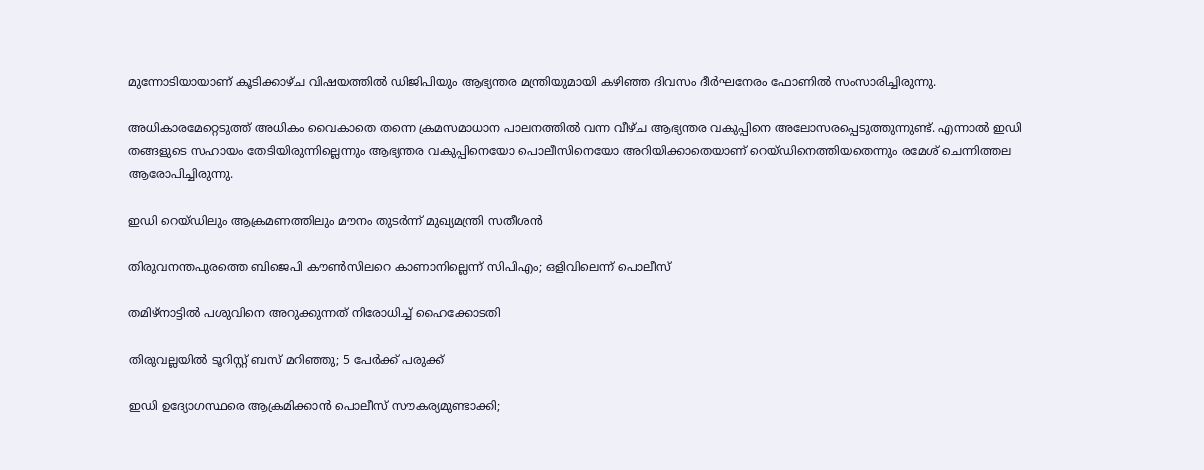മുന്നോടിയായാണ് കൂടിക്കാഴ്ച വിഷയത്തിൽ ഡിജിപിയും ആഭ്യന്തര മന്ത്രിയുമായി കഴിഞ്ഞ ദിവസം ദീർഘനേരം ഫോണിൽ സംസാരിച്ചിരുന്നു.

അധികാരമേറ്റെടുത്ത് അധികം വൈകാതെ തന്നെ ക്രമസമാധാന പാലനത്തിൽ വന്ന വീഴ്ച ആഭ്യന്തര വകുപ്പിനെ അലോസരപ്പെടുത്തുന്നുണ്ട്. എന്നാൽ ഇഡി തങ്ങളുടെ സഹായം തേടിയിരുന്നില്ലെന്നും ആഭ്യന്തര വകുപ്പിനെയോ പൊലീസിനെയോ അറിയിക്കാതെയാണ് റെയ്ഡിനെത്തിയതെന്നും രമേശ് ചെന്നിത്തല ആരോപിച്ചിരുന്നു.

ഇഡി റെയ്ഡിലും ആക്രമണത്തിലും മൗനം തുടർന്ന് മുഖ്യമന്ത്രി സതീശൻ

തിരുവനന്തപുരത്തെ ബിജെപി കൗൺസിലറെ കാണാനില്ലെന്ന് സിപിഎം; ഒളിവിലെന്ന് പൊലീസ്

തമിഴ്നാട്ടിൽ പശുവിനെ അറുക്കുന്നത് നിരോധിച്ച് ഹൈക്കോടതി

തിരുവല്ലയിൽ ടൂറിസ്റ്റ് ബസ് മറിഞ്ഞു; 5 പേർക്ക് പരുക്ക്

ഇഡി ഉദ്യോഗസ്ഥരെ ആക്രമിക്കാൻ പൊലീസ് സൗകര്യമുണ്ടാക്കി;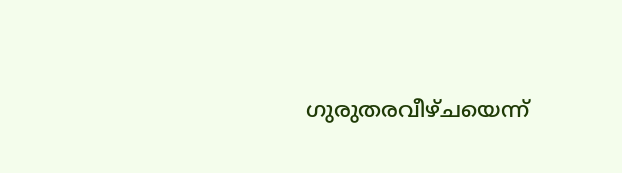ഗുരുതരവീഴ്ചയെന്ന്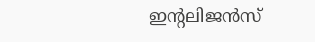ഇന്‍റലിജൻസ്